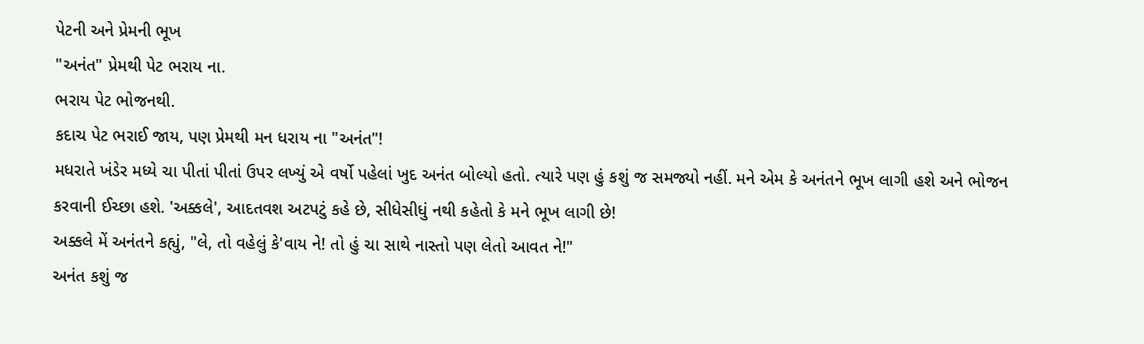પેટની અને પ્રેમની ભૂખ
"અનંત" પ્રેમથી પેટ ભરાય ના.
ભરાય પેટ ભોજનથી.
કદાચ પેટ ભરાઈ જાય, પણ પ્રેમથી મન ધરાય ના "અનંત"!
મધરાતે ખંડેર મધ્યે ચા પીતાં પીતાં ઉપર લખ્યું એ વર્ષો પહેલાં ખુદ અનંત બોલ્યો હતો. ત્યારે પણ હું કશું જ સમજ્યો નહીં. મને એમ કે અનંતને ભૂખ લાગી હશે અને ભોજન કરવાની ઈચ્છા હશે. 'અક્કલે', આદતવશ અટપટું કહે છે, સીધેસીધું નથી કહેતો કે મને ભૂખ લાગી છે!
અક્કલે મેં અનંતને કહ્યું, "લે, તો વહેલું કે'વાય ને! તો હું ચા સાથે નાસ્તો પણ લેતો આવત ને!"
અનંત કશું જ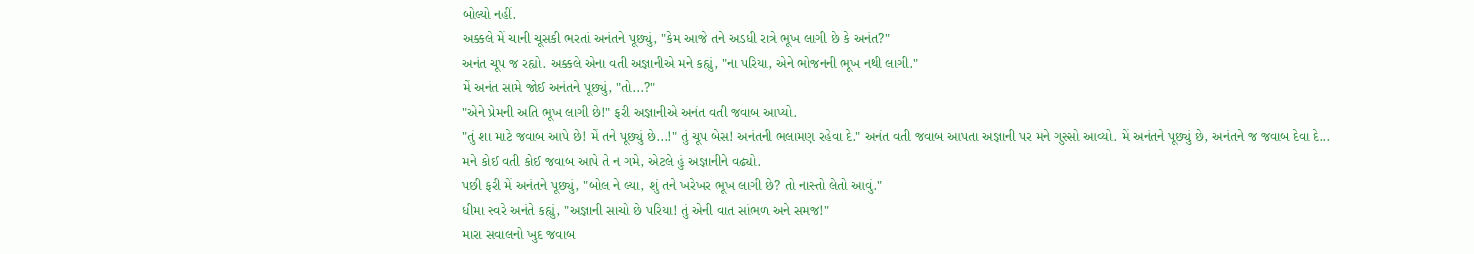બોલ્યો નહીં.
અક્કલે મેં ચાની ચૂસકી ભરતાં અનંતને પૂછ્યું, "કેમ આજે તને અડધી રાત્રે ભૂખ લાગી છે કે અનંત?"
અનંત ચૂપ જ રહ્યો. અક્કલે એના વતી અજ્ઞાનીએ મને કહ્યું, "ના પરિયા, એને ભોજનની ભૂખ નથી લાગી."
મેં અનંત સામે જોઈ અનંતને પૂછ્યું, "તો...?"
"એને પ્રેમની અતિ ભૂખ લાગી છે!" ફરી અજ્ઞાનીએ અનંત વતી જવાબ આપ્યો.
"તું શા માટે જવાબ આપે છે! મેં તને પૂછ્યું છે...!" તું ચૂપ બેસ! અનંતની ભલામણ રહેવા દે." અનંત વતી જવાબ આપતા અજ્ઞાની પર મને ગુસ્સો આવ્યો. મેં અનંતને પૂછ્યું છે, અનંતને જ જવાબ દેવા દે... મને કોઈ વતી કોઈ જવાબ આપે તે ન ગમે, એટલે હું અજ્ઞાનીને વઢ્યો.
પછી ફરી મેં અનંતને પૂછ્યું, "બોલ ને લ્યા, શું તને ખરેખર ભૂખ લાગી છે? તો નાસ્તો લેતો આવું."
ધીમા સ્વરે અનંતે કહ્યું, "અજ્ઞાની સાચો છે પરિયા! તું એની વાત સાંભળ અને સમજ!"
મારા સવાલનો ખુદ જવાબ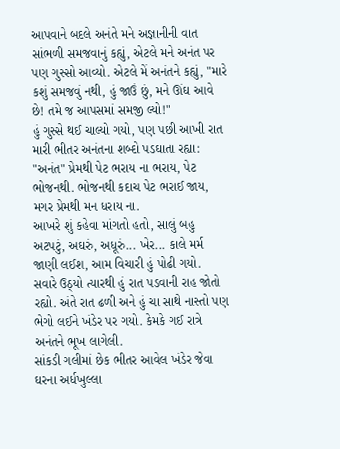આપવાને બદલે અનંતે મને અજ્ઞાનીની વાત સાંભળી સમજવાનું કહ્યું, એટલે મને અનંત પર પણ ગુસ્સો આવ્યો. એટલે મેં અનંતને કહ્યું, "મારે કશું સમજવું નથી, હું જાઉં છું, મને ઊંઘ આવે છે! તમે જ આપસમાં સમજી લ્યો!"
હું ગુસ્સે થઈ ચાલ્યો ગયો, પણ પછી આખી રાત મારી ભીતર અનંતના શબ્દો પડઘાતા રહ્યા: "અનંત" પ્રેમથી પેટ ભરાય ના ભરાય, પેટ ભોજનથી. ભોજનથી કદાચ પેટ ભરાઈ જાય, મગર પ્રેમથી મન ધરાય ના.
આખરે શું કહેવા માંગતો હતો, સાલું બહુ અટપટું, અઘરું, અધૂરું... ખેર... કાલે મર્મ જાણી લઈશ, આમ વિચારી હું પોઢી ગયો.
સવારે ઉઠ્યો ત્યારથી હું રાત પડવાની રાહ જોતો રહ્યો. અંતે રાત ઢળી અને હું ચા સાથે નાસ્તો પણ ભેગો લઈને ખંડેર પર ગયો. કેમકે ગઈ રાત્રે અનંતને ભૂખ લાગેલી.
સાંકડી ગલીમાં છેક ભીતર આવેલ ખંડેર જેવા ઘરના અર્ધખુલ્લા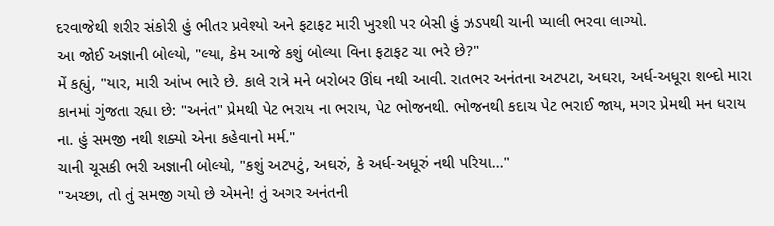દરવાજેથી શરીર સંકોરી હું ભીતર પ્રવેશ્યો અને ફટાફટ મારી ખુરશી પર બેસી હું ઝડપથી ચાની પ્યાલી ભરવા લાગ્યો.
આ જોઈ અજ્ઞાની બોલ્યો, "લ્યા, કેમ આજે કશું બોલ્યા વિના ફટાફટ ચા ભરે છે?"
મેં કહ્યું, "યાર, મારી આંખ ભારે છે. કાલે રાત્રે મને બરોબર ઊંઘ નથી આવી. રાતભર અનંતના અટપટા, અઘરા, અર્ધ-અધૂરા શબ્દો મારા કાનમાં ગુંજતા રહ્યા છે: "અનંત" પ્રેમથી પેટ ભરાય ના ભરાય, પેટ ભોજનથી. ભોજનથી કદાચ પેટ ભરાઈ જાય, મગર પ્રેમથી મન ધરાય ના. હું સમજી નથી શક્યો એના કહેવાનો મર્મ."
ચાની ચૂસકી ભરી અજ્ઞાની બોલ્યો, "કશું અટપટું, અઘરું, કે અર્ધ-અધૂરું નથી પરિયા..."
"અચ્છા, તો તું સમજી ગયો છે એમને! તું અગર અનંતની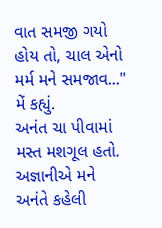વાત સમજી ગયો હોય તો, ચાલ એનો મર્મ મને સમજાવ..." મેં કહ્યું.
અનંત ચા પીવામાં મસ્ત મશગૂલ હતો.
અજ્ઞાનીએ મને અનંતે કહેલી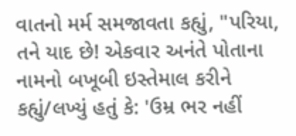વાતનો મર્મ સમજાવતા કહ્યું, "પરિયા, તને યાદ છે! એકવાર અનંતે પોતાના નામનો બખૂબી ઇસ્તેમાલ કરીને કહ્યું/લખ્યું હતું કે: 'ઉમ્ર ભર નહીં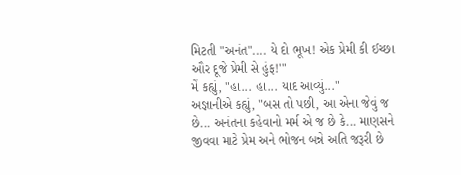મિટતી "અનંત".... યે દો ભૂખ! એક પ્રેમી કી ઈચ્છા ઔર દૂજે પ્રેમી સે હુંફ!'"
મેં કહ્યું, "હા... હા... યાદ આવ્યું..."
અજ્ઞાનીએ કહ્યું, "બસ તો પછી, આ એના જેવું જ છે... અનંતના કહેવાનો મર્મ એ જ છે કે... માણસને જીવવા માટે પ્રેમ અને ભોજન બન્ને અતિ જરૂરી છે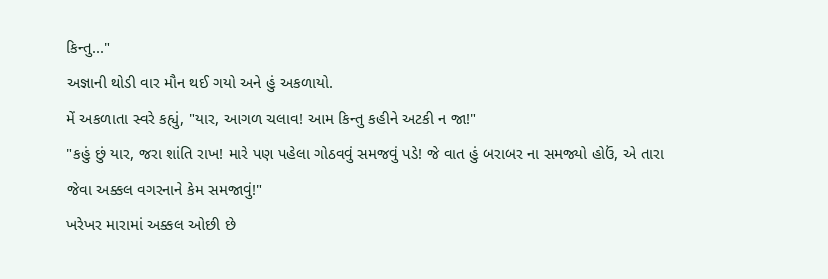કિન્તુ..."
અજ્ઞાની થોડી વાર મૌન થઈ ગયો અને હું અકળાયો.
મેં અકળાતા સ્વરે કહ્યું, "યાર, આગળ ચલાવ! આમ કિન્તુ કહીને અટકી ન જા!"
"કહું છું યાર, જરા શાંતિ રાખ! મારે પણ પહેલા ગોઠવવું સમજવું પડે! જે વાત હું બરાબર ના સમજ્યો હોઉં, એ તારા જેવા અક્કલ વગરનાને કેમ સમજાવું!"
ખરેખર મારામાં અક્કલ ઓછી છે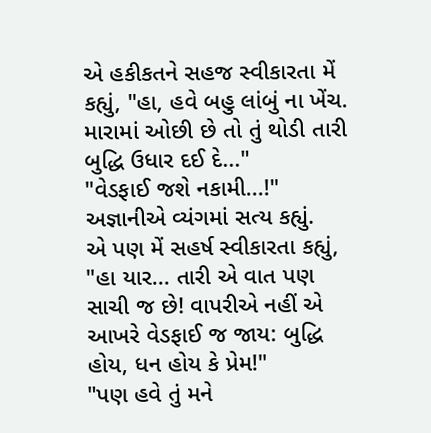એ હકીકતને સહજ સ્વીકારતા મેં કહ્યું, "હા, હવે બહુ લાંબું ના ખેંચ. મારામાં ઓછી છે તો તું થોડી તારી બુદ્ધિ ઉધાર દઈ દે..."
"વેડફાઈ જશે નકામી...!" અજ્ઞાનીએ વ્યંગમાં સત્ય કહ્યું.
એ પણ મેં સહર્ષ સ્વીકારતા કહ્યું, "હા યાર... તારી એ વાત પણ સાચી જ છે! વાપરીએ નહીં એ આખરે વેડફાઈ જ જાય: બુદ્ધિ હોય, ધન હોય કે પ્રેમ!"
"પણ હવે તું મને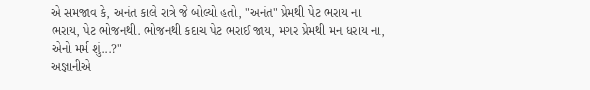એ સમજાવ કે, અનંત કાલે રાત્રે જે બોલ્યો હતો, "અનંત" પ્રેમથી પેટ ભરાય ના ભરાય, પેટ ભોજનથી. ભોજનથી કદાચ પેટ ભરાઈ જાય, મગર પ્રેમથી મન ધરાય ના, એનો મર્મ શું...?"
અજ્ઞાનીએ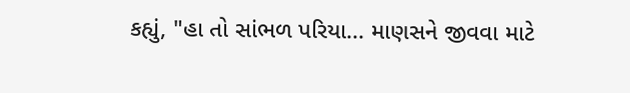કહ્યું, "હા તો સાંભળ પરિયા... માણસને જીવવા માટે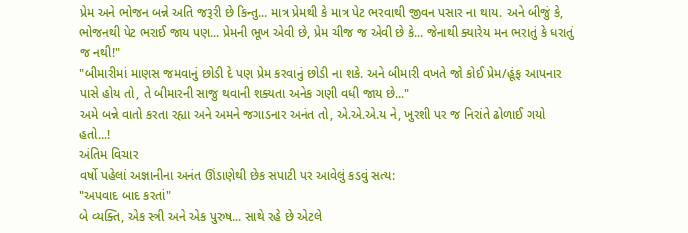પ્રેમ અને ભોજન બન્ને અતિ જરૂરી છે કિન્તુ... માત્ર પ્રેમથી કે માત્ર પેટ ભરવાથી જીવન પસાર ના થાય. અને બીજું કે, ભોજનથી પેટ ભરાઈ જાય પણ... પ્રેમની ભૂખ એવી છે, પ્રેમ ચીજ જ એવી છે કે... જેનાથી ક્યારેય મન ભરાતું કે ધરાતું જ નથી!"
"બીમારીમાં માણસ જમવાનું છોડી દે પણ પ્રેમ કરવાનું છોડી ના શકે. અને બીમારી વખતે જો કોઈ પ્રેમ/હૂંફ આપનાર પાસે હોય તો, તે બીમારની સાજુ થવાની શક્યતા અનેક ગણી વધી જાય છે..."
અમે બન્ને વાતો કરતા રહ્યા અને અમને જગાડનાર અનંત તો, એ.એ.એ.ય ને, ખુરશી પર જ નિરાંતે ઢોળાઈ ગયો હતો...!
અંતિમ વિચાર
વર્ષો પહેલાં અજ્ઞાનીના અનંત ઊંડાણેથી છેક સપાટી પર આવેલું કડવું સત્ય:
"અપવાદ બાદ કરતાં"
બે વ્યક્તિ, એક સ્ત્રી અને એક પુરુષ... સાથે રહે છે એટલે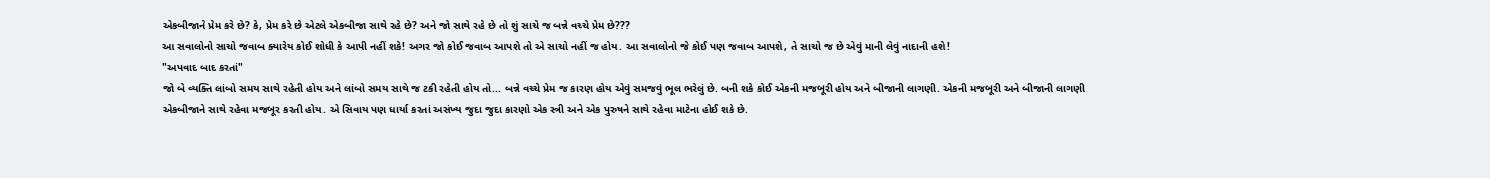એકબીજાને પ્રેમ કરે છે? કે, પ્રેમ કરે છે એટલે એકબીજા સાથે રહે છે? અને જો સાથે રહે છે તો શું સાચે જ બન્ને વચ્ચે પ્રેમ છે???
આ સવાલોનો સાચો જવાબ ક્યારેય કોઈ શોધી કે આપી નહીં શકે! અગર જો કોઈ જવાબ આપશે તો એ સાચો નહીં જ હોય. આ સવાલોનો જે કોઈ પણ જવાબ આપશે, તે સાચો જ છે એવું માની લેવું નાદાની હશે!
"અપવાદ બાદ કરતાં"
જો બે વ્યક્તિ લાંબો સમય સાથે રહેતી હોય અને લાંબો સમય સાથે જ ટકી રહેતી હોય તો... બન્ને વચ્ચે પ્રેમ જ કારણ હોય એવું સમજવું ભૂલ ભરેલું છે. બની શકે કોઈ એકની મજબૂરી હોય અને બીજાની લાગણી. એકની મજબૂરી અને બીજાની લાગણી એકબીજાને સાથે રહેવા મજબૂર કરતી હોય. એ સિવાય પણ ધાર્યા કરતાં અસંખ્ય જુદા જુદા કારણો એક સ્ત્રી અને એક પુરુષને સાથે રહેવા માટેના હોઈ શકે છે.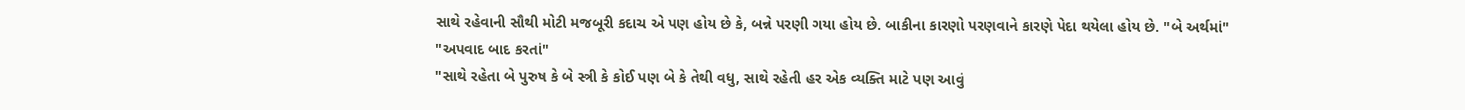સાથે રહેવાની સૌથી મોટી મજબૂરી કદાચ એ પણ હોય છે કે, બન્ને પરણી ગયા હોય છે. બાકીના કારણો પરણવાને કારણે પેદા થયેલા હોય છે. "બે અર્થમાં"
"અપવાદ બાદ કરતાં"
"સાથે રહેતા બે પુરુષ કે બે સ્ત્રી કે કોઈ પણ બે કે તેથી વધુ, સાથે રહેતી હર એક વ્યક્તિ માટે પણ આવું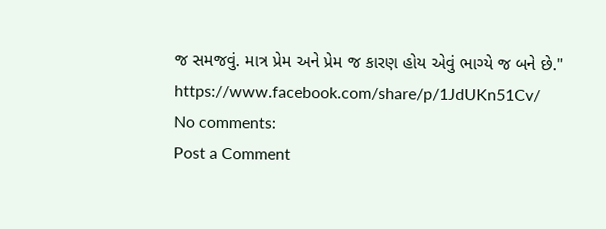જ સમજવું. માત્ર પ્રેમ અને પ્રેમ જ કારણ હોય એવું ભાગ્યે જ બને છે."
https://www.facebook.com/share/p/1JdUKn51Cv/
No comments:
Post a Comment